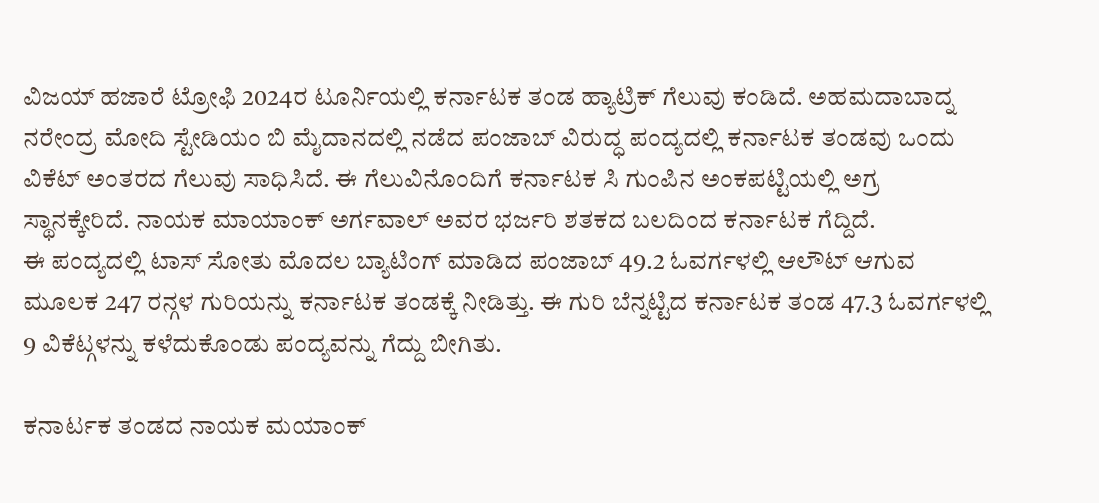ವಿಜಯ್ ಹಜಾರೆ ಟ್ರೋಫಿ 2024ರ ಟೂರ್ನಿಯಲ್ಲಿ ಕರ್ನಾಟಕ ತಂಡ ಹ್ಯಾಟ್ರಿಕ್ ಗೆಲುವು ಕಂಡಿದೆ. ಅಹಮದಾಬಾದ್ನ ನರೇಂದ್ರ ಮೋದಿ ಸ್ಟೇಡಿಯಂ ಬಿ ಮೈದಾನದಲ್ಲಿ ನಡೆದ ಪಂಜಾಬ್ ವಿರುದ್ಧ ಪಂದ್ಯದಲ್ಲಿ ಕರ್ನಾಟಕ ತಂಡವು ಒಂದು ವಿಕೆಟ್ ಅಂತರದ ಗೆಲುವು ಸಾಧಿಸಿದೆ. ಈ ಗೆಲುವಿನೊಂದಿಗೆ ಕರ್ನಾಟಕ ಸಿ ಗುಂಪಿನ ಅಂಕಪಟ್ಟಿಯಲ್ಲಿ ಅಗ್ರ ಸ್ಥಾನಕ್ಕೇರಿದೆ. ನಾಯಕ ಮಾಯಾಂಕ್ ಅರ್ಗವಾಲ್ ಅವರ ಭರ್ಜರಿ ಶತಕದ ಬಲದಿಂದ ಕರ್ನಾಟಕ ಗೆದ್ದಿದೆ.
ಈ ಪಂದ್ಯದಲ್ಲಿ ಟಾಸ್ ಸೋತು ಮೊದಲ ಬ್ಯಾಟಿಂಗ್ ಮಾಡಿದ ಪಂಜಾಬ್ 49.2 ಓವರ್ಗಳಲ್ಲಿ ಆಲೌಟ್ ಆಗುವ ಮೂಲಕ 247 ರನ್ಗಳ ಗುರಿಯನ್ನು ಕರ್ನಾಟಕ ತಂಡಕ್ಕೆ ನೀಡಿತ್ತು. ಈ ಗುರಿ ಬೆನ್ನಟ್ಟಿದ ಕರ್ನಾಟಕ ತಂಡ 47.3 ಓವರ್ಗಳಲ್ಲಿ 9 ವಿಕೆಟ್ಗಳನ್ನು ಕಳೆದುಕೊಂಡು ಪಂದ್ಯವನ್ನು ಗೆದ್ದು ಬೀಗಿತು.

ಕನಾರ್ಟಕ ತಂಡದ ನಾಯಕ ಮಯಾಂಕ್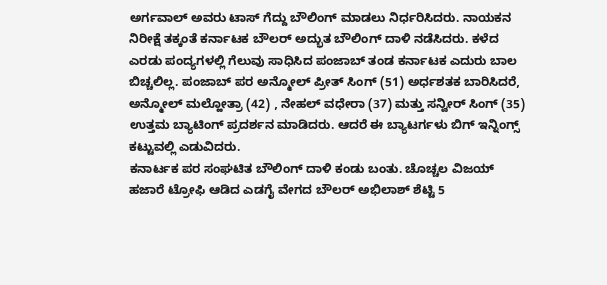ಅರ್ಗವಾಲ್ ಅವರು ಟಾಸ್ ಗೆದ್ದು ಬೌಲಿಂಗ್ ಮಾಡಲು ನಿರ್ಧರಿಸಿದರು. ನಾಯಕನ ನಿರೀಕ್ಷೆ ತಕ್ಕಂತೆ ಕರ್ನಾಟಕ ಬೌಲರ್ ಅದ್ಭುತ ಬೌಲಿಂಗ್ ದಾಳಿ ನಡೆಸಿದರು. ಕಳೆದ ಎರಡು ಪಂದ್ಯಗಳಲ್ಲಿ ಗೆಲುವು ಸಾಧಿಸಿದ ಪಂಜಾಬ್ ತಂಡ ಕರ್ನಾಟಕ ಎದುರು ಬಾಲ ಬಿಚ್ಚಲಿಲ್ಲ. ಪಂಜಾಬ್ ಪರ ಅನ್ಮೋಲ್ ಪ್ರೀತ್ ಸಿಂಗ್ (51) ಅರ್ಧಶತಕ ಬಾರಿಸಿದರೆ, ಅನ್ಮೋಲ್ ಮಲ್ಹೋತ್ರಾ (42) , ನೇಹಲ್ ವಧೇರಾ (37) ಮತ್ತು ಸನ್ವೀರ್ ಸಿಂಗ್ (35) ಉತ್ತಮ ಬ್ಯಾಟಿಂಗ್ ಪ್ರದರ್ಶನ ಮಾಡಿದರು. ಆದರೆ ಈ ಬ್ಯಾಟರ್ಗಳು ಬಿಗ್ ಇನ್ನಿಂಗ್ಸ್ ಕಟ್ಟುವಲ್ಲಿ ಎಡುವಿದರು.
ಕನಾರ್ಟಕ ಪರ ಸಂಘಟಿತ ಬೌಲಿಂಗ್ ದಾಳಿ ಕಂಡು ಬಂತು. ಚೊಚ್ಚಲ ವಿಜಯ್ ಹಜಾರೆ ಟ್ರೋಫಿ ಆಡಿದ ಎಡಗೈ ವೇಗದ ಬೌಲರ್ ಅಭಿಲಾಶ್ ಶೆಟ್ಟಿ 5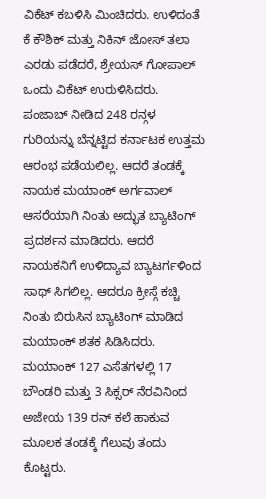ವಿಕೆಟ್ ಕಬಳಿಸಿ ಮಿಂಚಿದರು. ಉಳಿದಂತೆ ಕೆ ಕೌಶಿಕ್ ಮತ್ತು ನಿಕಿನ್ ಜೋಸ್ ತಲಾ ಎರಡು ಪಡೆದರೆ, ಶ್ರೇಯಸ್ ಗೋಪಾಲ್ ಒಂದು ವಿಕೆಟ್ ಉರುಳಿಸಿದರು.
ಪಂಜಾಬ್ ನೀಡಿದ 248 ರನ್ಗಳ ಗುರಿಯನ್ನು ಬೆನ್ನಟ್ಟಿದ ಕರ್ನಾಟಕ ಉತ್ತಮ ಆರಂಭ ಪಡೆಯಲಿಲ್ಲ. ಆದರೆ ತಂಡಕ್ಕೆ ನಾಯಕ ಮಯಾಂಕ್ ಅರ್ಗವಾಲ್ ಆಸರೆಯಾಗಿ ನಿಂತು ಅದ್ಭುತ ಬ್ಯಾಟಿಂಗ್ ಪ್ರದರ್ಶನ ಮಾಡಿದರು. ಆದರೆ ನಾಯಕನಿಗೆ ಉಳಿದ್ಯಾವ ಬ್ಯಾಟರ್ಗಳಿಂದ ಸಾಥ್ ಸಿಗಲಿಲ್ಲ. ಆದರೂ ಕ್ರೀಸ್ಗೆ ಕಚ್ಚಿ ನಿಂತು ಬಿರುಸಿನ ಬ್ಯಾಟಿಂಗ್ ಮಾಡಿದ ಮಯಾಂಕ್ ಶತಕ ಸಿಡಿಸಿದರು. ಮಯಾಂಕ್ 127 ಎಸೆತಗಳಲ್ಲಿ 17 ಬೌಂಡರಿ ಮತ್ತು 3 ಸಿಕ್ಸರ್ ನೆರವಿನಿಂದ ಅಜೇಯ 139 ರನ್ ಕಲೆ ಹಾಕುವ ಮೂಲಕ ತಂಡಕ್ಕೆ ಗೆಲುವು ತಂದು ಕೊಟ್ಟರು.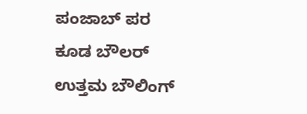ಪಂಜಾಬ್ ಪರ ಕೂಡ ಬೌಲರ್ ಉತ್ತಮ ಬೌಲಿಂಗ್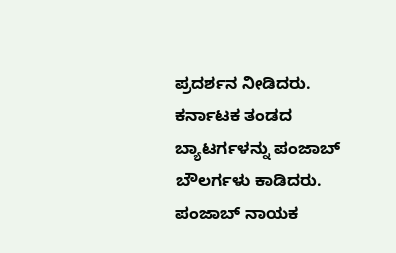ಪ್ರದರ್ಶನ ನೀಡಿದರು. ಕರ್ನಾಟಕ ತಂಡದ ಬ್ಯಾಟರ್ಗಳನ್ನು ಪಂಜಾಬ್ ಬೌಲರ್ಗಳು ಕಾಡಿದರು. ಪಂಜಾಬ್ ನಾಯಕ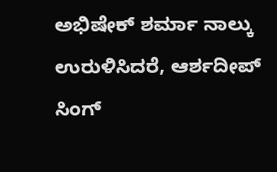ಅಭಿಷೇಕ್ ಶರ್ಮಾ ನಾಲ್ಕು ಉರುಳಿಸಿದರೆ, ಆರ್ಶದೀಪ್ ಸಿಂಗ್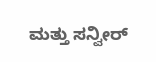ಮತ್ತು ಸನ್ವೀರ್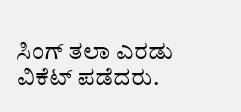ಸಿಂಗ್ ತಲಾ ಎರಡು ವಿಕೆಟ್ ಪಡೆದರು.